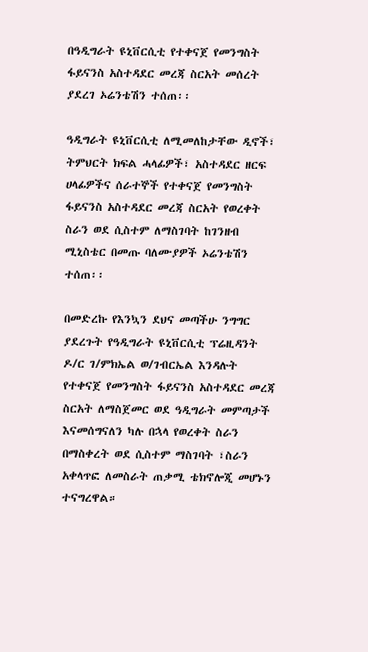በዓዲግራት ዩኒቨርሲቲ የተቀናጀ የመንግስት ፋይናንስ አስተዳደር መረጃ ስርአት መሰረት ያደረገ ኦሬንቴሽን ተሰጠ፡፡

ዓዲግራት ዩኒቨርሲቲ ለሚመለከታቸው ዲኖች፣ ትምህርት ክፍል ሓላፊዎች፣ አስተዳደር ዘርፍ ሀላፊዎችና ሰራተኞች የተቀናጀ የመንግስት ፋይናንስ አስተዳደር መረጃ ስርአት የወረቀት ስራን ወደ ሲስተም ለማስገባት ከገንዘብ ሚኒስቴር በመጡ ባለሙያዎች ኦሬንቴሽን ተሰጠ፡፡

በመድረኩ የእንኳን ደህና መጣችሁ ንግግር ያደረጉት የዓዲግራት ዩኒቨርሲቲ ፕሬዚዳንት ዶ/ር ገ/ምክኤል ወ/ገብርኤል እንዳሉት የተቀናጀ የመንግስት ፋይናንስ አስተዳደር መረጃ ስርአት ለማስጀመር ወደ ዓዲግራት መምጣታች እናመሰግናለን ካሉ በኋላ የወረቀት ስራን በማስቀረት ወደ ሲስተም ማስገባት ፣ስራን አቀላጥፎ ለመስራት ጠቃሚ ቴክኖሎጂ መሆኑን ተናግረዋል።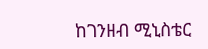ከገንዘብ ሚኒስቴር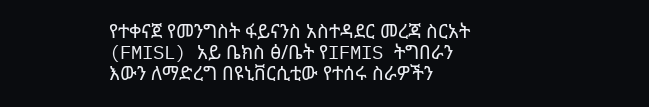የተቀናጀ የመንግስት ፋይናንስ አስተዳደር መረጃ ስርአት (FMISL) አይ ቤክስ ፅ/ቤት የIFMIS ትግበራን እውን ለማድረግ በዩኒቨርሲቲው የተሰሩ ስራዎችን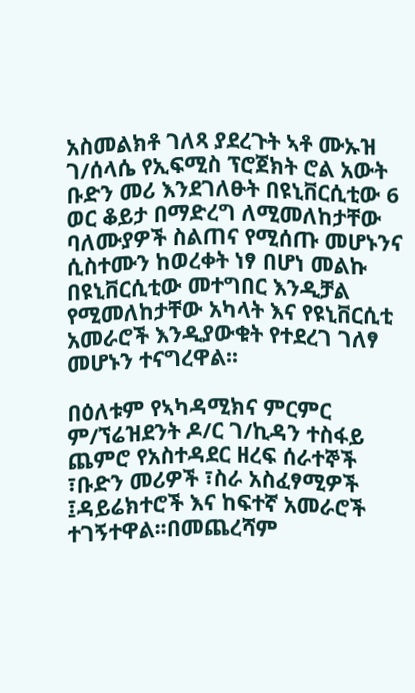አስመልክቶ ገለጻ ያደረጉት ኣቶ ሙኡዝ ገ/ሰላሴ የኢፍሚስ ፕሮጀክት ሮል አውት ቡድን መሪ እንደገለፁት በዩኒቨርሲቲው 6 ወር ቆይታ በማድረግ ለሚመለከታቸው ባለሙያዎች ስልጠና የሚሰጡ መሆኑንና ሲስተሙን ከወረቀት ነፃ በሆነ መልኩ በዩኒቨርሲቲው መተግበር እንዲቻል የሚመለከታቸው አካላት እና የዩኒቨርሲቲ አመራሮች እንዲያውቁት የተደረገ ገለፃ መሆኑን ተናግረዋል፡፡

በዕለቱም የኣካዳሚክና ምርምር ም/ኘሬዝደንት ዶ/ር ገ/ኪዳን ተስፋይ ጨምሮ የአስተዳደር ዘረፍ ሰራተኞች ፣ቡድን መሪዎች ፣ስራ አስፈፃሚዎች ፤ዳይሬክተሮች እና ከፍተኛ አመራሮች ተገኝተዋል፡፡በመጨረሻም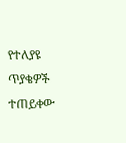የተለያዩ ጥያቄዎች ተጠይቀው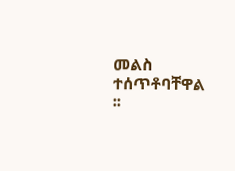መልስ ተሰጥቶባቸዋል ፡፡